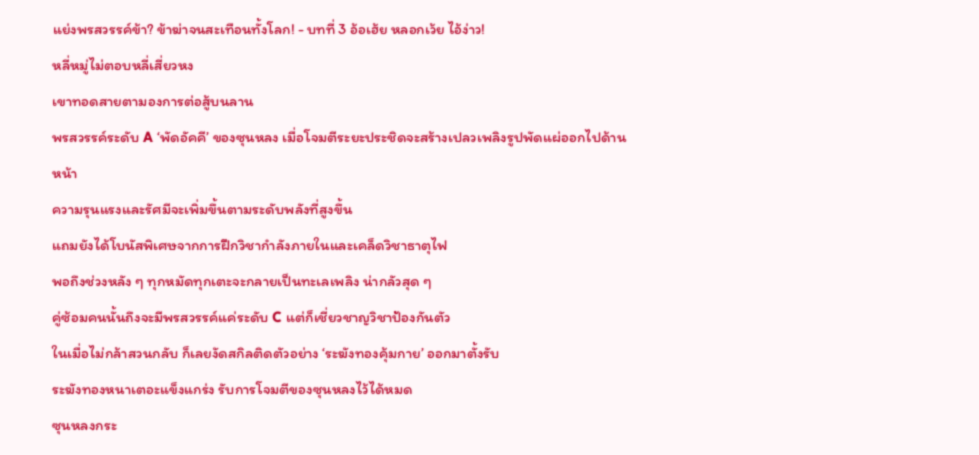แย่งพรสวรรค์ข้า? ข้าฆ่าจนสะเทือนทั้งโลก! - บทที่ 3 อ้อเฮ้ย หลอกเว้ย ไอ้ง่าว!
หลี่หมู่ไม่ตอบหลี่เสี่ยวหง
เขาทอดสายตามองการต่อสู้บนลาน
พรสวรรค์ระดับ A ‘พัดอัคคี’ ของซุนหลง เมื่อโจมตีระยะประชิดจะสร้างเปลวเพลิงรูปพัดแผ่ออกไปด้านหน้า
ความรุนแรงและรัศมีจะเพิ่มขึ้นตามระดับพลังที่สูงขึ้น
แถมยังได้โบนัสพิเศษจากการฝึกวิชากำลังภายในและเคล็ดวิชาธาตุไฟ
พอถึงช่วงหลัง ๆ ทุกหมัดทุกเตะจะกลายเป็นทะเลเพลิง น่ากลัวสุด ๆ
คู่ซ้อมคนนั้นถึงจะมีพรสวรรค์แค่ระดับ C แต่ก็เชี่ยวชาญวิชาป้องกันตัว
ในเมื่อไม่กล้าสวนกลับ ก็เลยงัดสกิลติดตัวอย่าง ‘ระฆังทองคุ้มกาย’ ออกมาตั้งรับ
ระฆังทองหนาเตอะแข็งแกร่ง รับการโจมตีของซุนหลงไว้ได้หมด
ซุนหลงกระ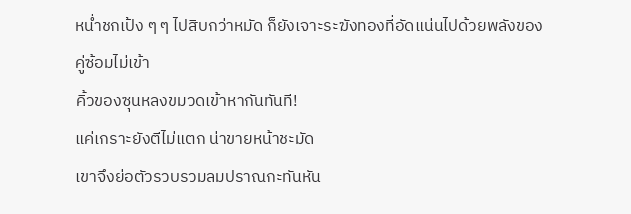หน่ำชกเป้ง ๆ ๆ ไปสิบกว่าหมัด ก็ยังเจาะระฆังทองที่อัดแน่นไปด้วยพลังของคู่ซ้อมไม่เข้า
คิ้วของซุนหลงขมวดเข้าหากันทันที!
แค่เกราะยังตีไม่แตก น่าขายหน้าชะมัด
เขาจึงย่อตัวรวบรวมลมปราณกะทันหัน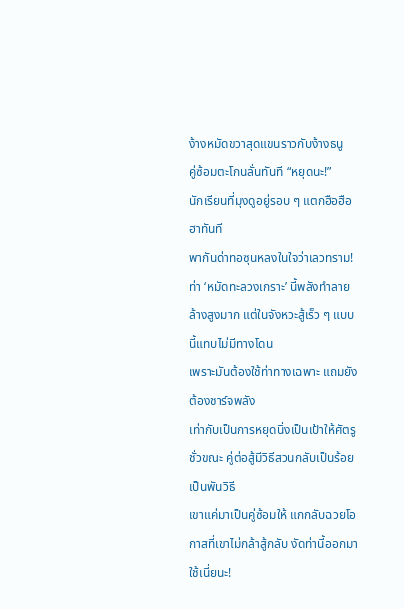ง้างหมัดขวาสุดแขนราวกับง้างธนู
คู่ซ้อมตะโกนลั่นทันที “หยุดนะ!”
นักเรียนที่มุงดูอยู่รอบ ๆ แตกฮือฮือฮาทันที
พากันด่าทอซุนหลงในใจว่าเลวทราม!
ท่า ‘หมัดทะลวงเกราะ’ นี้พลังทำลายล้างสูงมาก แต่ในจังหวะสู้เร็ว ๆ แบบนี้แทบไม่มีทางโดน
เพราะมันต้องใช้ท่าทางเฉพาะ แถมยังต้องชาร์จพลัง
เท่ากับเป็นการหยุดนิ่งเป็นเป้าให้ศัตรูชั่วขณะ คู่ต่อสู้มีวิธีสวนกลับเป็นร้อยเป็นพันวิธี
เขาแค่มาเป็นคู่ซ้อมให้ แกกลับฉวยโอกาสที่เขาไม่กล้าสู้กลับ งัดท่านี้ออกมาใช้เนี่ยนะ!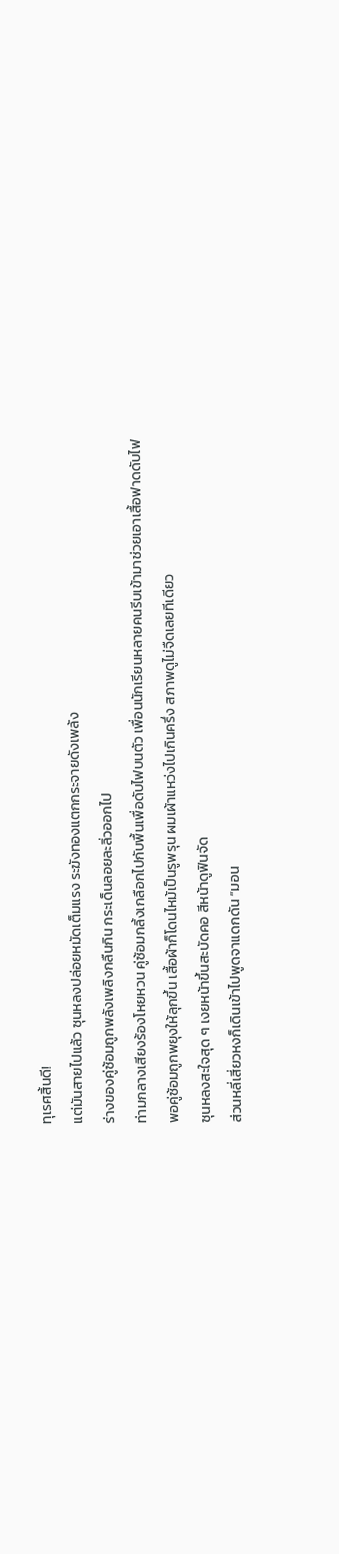ทุเรศสิ้นดี!
แต่มันสายไปแล้ว ซุนหลงปล่อยหมัดเต็มแรง ระฆังทองแตกกระจายดังเพล้ง
ร่างของคู่ซ้อมถูกพลังเพลิงกลืนกิน กระเด็นลอยละลิ่วออกไป
ท่ามกลางเสียงร้องโหยหวน คู่ซ้อมกลิ้งเกลือกไปกับพื้นเพื่อดับไฟบนตัว เพื่อนนักเรียนหลายคนรีบเข้ามาช่วยเอาเสื้อฟาดดับไฟ
พอคู่ซ้อมถูกพยุงให้ลุกขึ้น เสื้อผ้าก็โดนไหม้เป็นรูพรุน ผมเผ้าแหว่งไปเกินครึ่ง สภาพดูไม่จืดเลยทีเดียว
ซุนหลงสะใจสุด ๆ เงยหน้าขึ้นสะบัดคอ สีหน้าดูฟินจัด
ส่วนหลี่เสี่ยวหงก็เดินเข้าไปพูดจาแดกดัน “มอน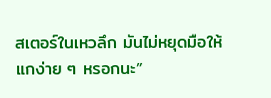สเตอร์ในเหวลึก มันไม่หยุดมือให้แกง่าย ๆ หรอกนะ”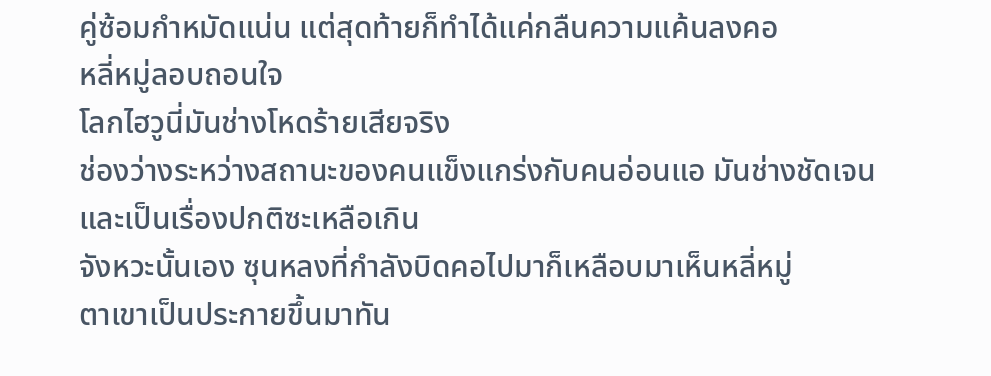คู่ซ้อมกำหมัดแน่น แต่สุดท้ายก็ทำได้แค่กลืนความแค้นลงคอ
หลี่หมู่ลอบถอนใจ
โลกไฮวูนี่มันช่างโหดร้ายเสียจริง
ช่องว่างระหว่างสถานะของคนแข็งแกร่งกับคนอ่อนแอ มันช่างชัดเจนและเป็นเรื่องปกติซะเหลือเกิน
จังหวะนั้นเอง ซุนหลงที่กำลังบิดคอไปมาก็เหลือบมาเห็นหลี่หมู่
ตาเขาเป็นประกายขึ้นมาทัน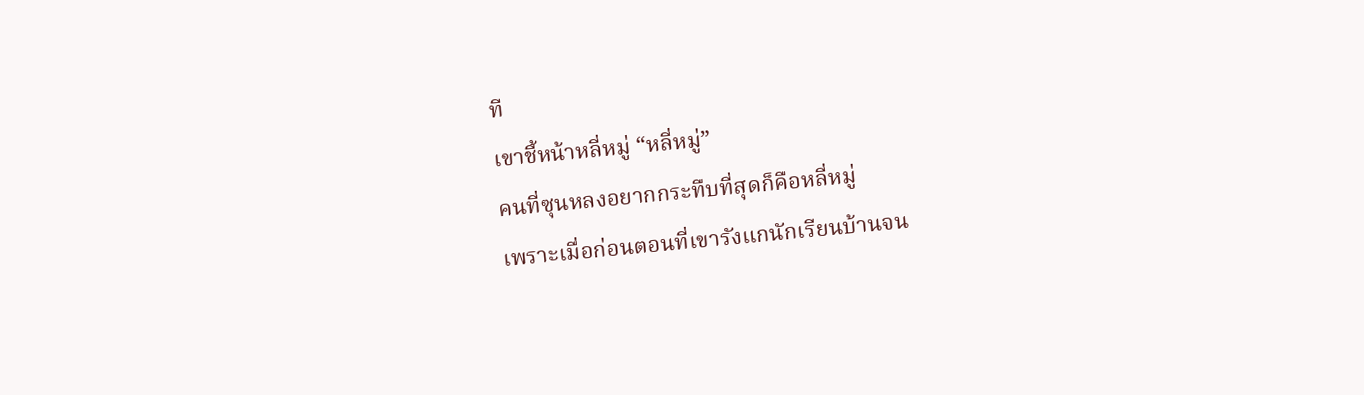ที
เขาชี้หน้าหลี่หมู่ “หลี่หมู่”
คนที่ซุนหลงอยากกระทืบที่สุดก็คือหลี่หมู่
เพราะเมื่อก่อนตอนที่เขารังแกนักเรียนบ้านจน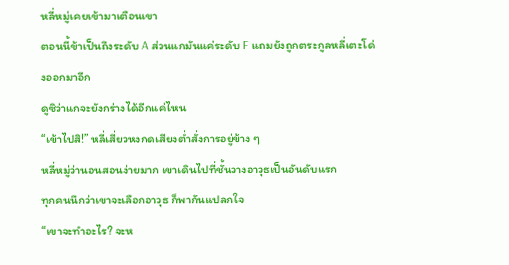หลี่หมู่เคยเข้ามาเตือนเขา
ตอนนี้ข้าเป็นถึงระดับ A ส่วนแกมันแค่ระดับ F แถมยังถูกตระกูลหลี่เตะโด่งออกมาอีก
ดูซิว่าแกจะยังกร่างได้อีกแค่ไหน
“เข้าไปสิ!” หลี่เสี่ยวหงกดเสียงต่ำสั่งการอยู่ข้าง ๆ
หลี่หมู่ว่านอนสอนง่ายมาก เขาเดินไปที่ชั้นวางอาวุธเป็นอันดับแรก
ทุกคนนึกว่าเขาจะเลือกอาวุธ ก็พากันแปลกใจ
“เขาจะทำอะไร? จะห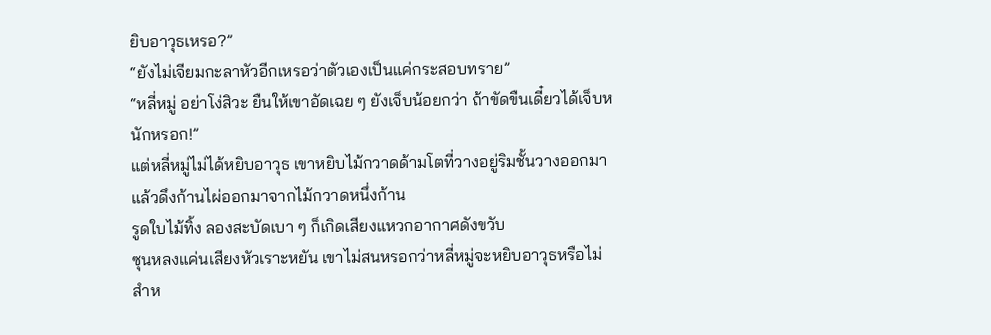ยิบอาวุธเหรอ?”
“ยังไม่เจียมกะลาหัวอีกเหรอว่าตัวเองเป็นแค่กระสอบทราย”
“หลี่หมู่ อย่าโง่สิวะ ยืนให้เขาอัดเฉย ๆ ยังเจ็บน้อยกว่า ถ้าขัดขืนเดี๋ยวได้เจ็บหนักหรอก!”
แต่หลี่หมู่ไม่ได้หยิบอาวุธ เขาหยิบไม้กวาดด้ามโตที่วางอยู่ริมชั้นวางออกมา
แล้วดึงก้านไผ่ออกมาจากไม้กวาดหนึ่งก้าน
รูดใบไม้ทิ้ง ลองสะบัดเบา ๆ ก็เกิดเสียงแหวกอากาศดังขวับ
ซุนหลงแค่นเสียงหัวเราะหยัน เขาไม่สนหรอกว่าหลี่หมู่จะหยิบอาวุธหรือไม่
สำห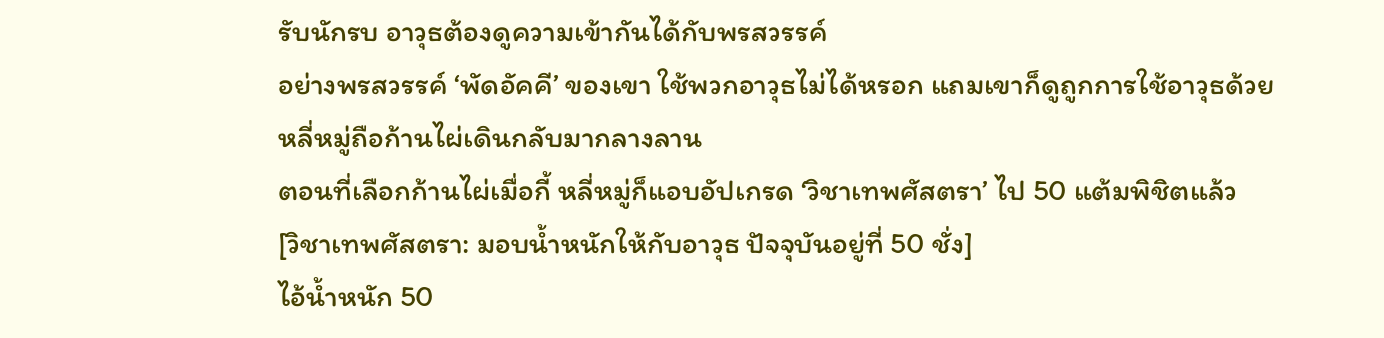รับนักรบ อาวุธต้องดูความเข้ากันได้กับพรสวรรค์
อย่างพรสวรรค์ ‘พัดอัคคี’ ของเขา ใช้พวกอาวุธไม่ได้หรอก แถมเขาก็ดูถูกการใช้อาวุธด้วย
หลี่หมู่ถือก้านไผ่เดินกลับมากลางลาน
ตอนที่เลือกก้านไผ่เมื่อกี้ หลี่หมู่ก็แอบอัปเกรด ‘วิชาเทพศัสตรา’ ไป 50 แต้มพิชิตแล้ว
[วิชาเทพศัสตรา: มอบน้ำหนักให้กับอาวุธ ปัจจุบันอยู่ที่ 50 ชั่ง]
ไอ้น้ำหนัก 50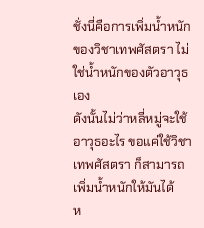ชั่งนี่คือการเพิ่มน้ำหนักของวิชาเทพศัสตรา ไม่ใช่น้ำหนักของตัวอาวุธเอง
ดังนั้นไม่ว่าหลี่หมู่จะใช้อาวุธอะไร ขอแค่ใช้วิชาเทพศัสตรา ก็สามารถเพิ่มน้ำหนักให้มันได้
ห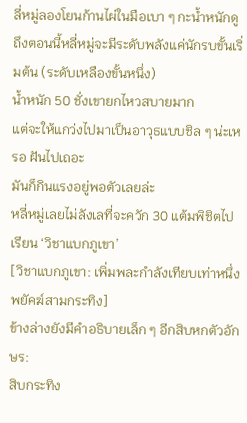ลี่หมู่ลองโยนก้านไผ่ในมือเบา ๆ กะน้ำหนักดู
ถึงตอนนี้หลี่หมู่จะมีระดับพลังแค่นักรบขั้นเริ่มต้น (ระดับเหลืองขั้นหนึ่ง)
น้ำหนัก 50 ชั่งเขายกไหวสบายมาก
แต่จะให้แกว่งไปมาเป็นอาวุธแบบชิล ๆ น่ะเหรอ ฝันไปเถอะ
มันก็กินแรงอยู่พอตัวเลยล่ะ
หลี่หมู่เลยไม่ลังเลที่จะควัก 30 แต้มพิชิตไปเรียน ‘วิชาแบกภูเขา’
[วิชาแบกภูเขา: เพิ่มพละกำลังเทียบเท่าหนึ่งพยัคฆ์สามกระทิง]
ข้างล่างยังมีคำอธิบายเล็ก ๆ อีกสิบหกตัวอักษร:
สิบกระทิง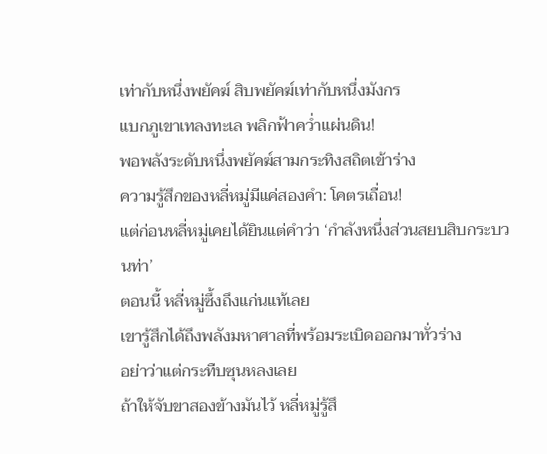เท่ากับหนึ่งพยัคฆ์ สิบพยัคฆ์เท่ากับหนึ่งมังกร
แบกภูเขาเทลงทะเล พลิกฟ้าคว่ำแผ่นดิน!
พอพลังระดับหนึ่งพยัคฆ์สามกระทิงสถิตเข้าร่าง
ความรู้สึกของหลี่หมู่มีแค่สองคำ: โคตรเถื่อน!
แต่ก่อนหลี่หมู่เคยได้ยินแต่คำว่า ‘กำลังหนึ่งส่วนสยบสิบกระบวนท่า’
ตอนนี้ หลี่หมู่ซึ้งถึงแก่นแท้เลย
เขารู้สึกได้ถึงพลังมหาศาลที่พร้อมระเบิดออกมาทั่วร่าง
อย่าว่าแต่กระทืบซุนหลงเลย
ถ้าให้จับขาสองข้างมันไว้ หลี่หมู่รู้สึ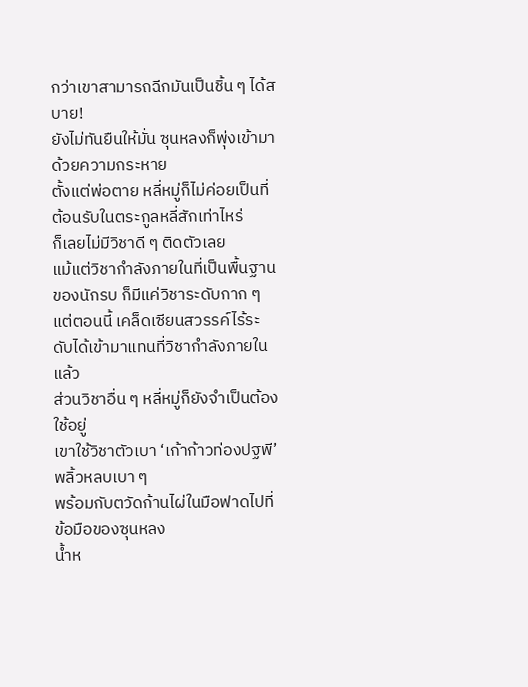กว่าเขาสามารถฉีกมันเป็นชิ้น ๆ ได้สบาย!
ยังไม่ทันยืนให้มั่น ซุนหลงก็พุ่งเข้ามาด้วยความกระหาย
ตั้งแต่พ่อตาย หลี่หมู่ก็ไม่ค่อยเป็นที่ต้อนรับในตระกูลหลี่สักเท่าไหร่
ก็เลยไม่มีวิชาดี ๆ ติดตัวเลย
แม้แต่วิชากำลังภายในที่เป็นพื้นฐานของนักรบ ก็มีแค่วิชาระดับกาก ๆ
แต่ตอนนี้ เคล็ดเซียนสวรรค์ไร้ระดับได้เข้ามาแทนที่วิชากำลังภายในแล้ว
ส่วนวิชาอื่น ๆ หลี่หมู่ก็ยังจำเป็นต้องใช้อยู่
เขาใช้วิชาตัวเบา ‘เก้าก้าวท่องปฐพี’ พลิ้วหลบเบา ๆ
พร้อมกับตวัดก้านไผ่ในมือฟาดไปที่ข้อมือของซุนหลง
น้ำห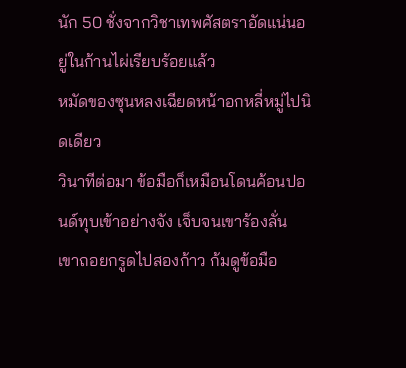นัก 50 ชั่งจากวิชาเทพศัสตราอัดแน่นอยู่ในก้านไผ่เรียบร้อยแล้ว
หมัดของซุนหลงเฉียดหน้าอกหลี่หมู่ไปนิดเดียว
วินาทีต่อมา ข้อมือก็เหมือนโดนค้อนปอนด์ทุบเข้าอย่างจัง เจ็บจนเขาร้องลั่น
เขาถอยกรูดไปสองก้าว ก้มดูข้อมือ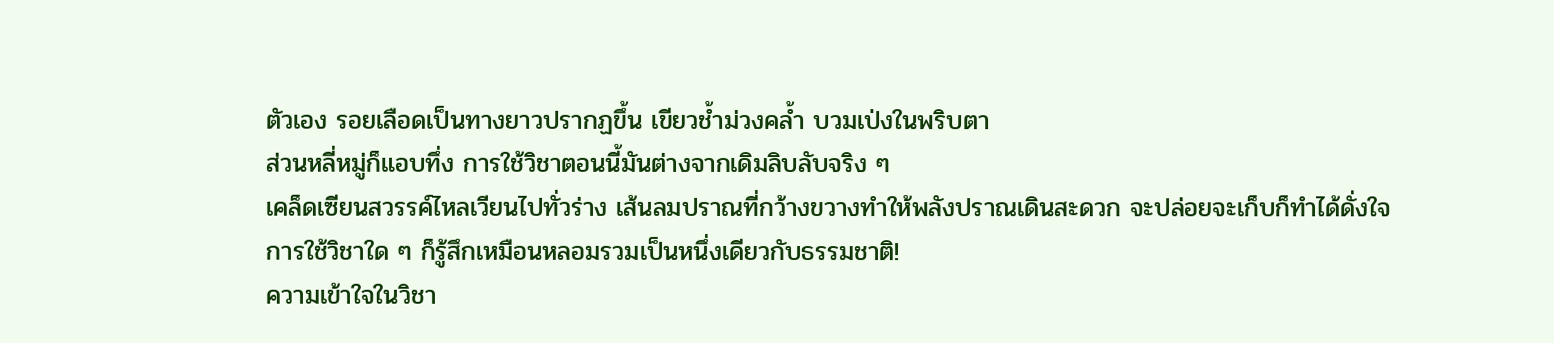ตัวเอง รอยเลือดเป็นทางยาวปรากฏขึ้น เขียวช้ำม่วงคล้ำ บวมเป่งในพริบตา
ส่วนหลี่หมู่ก็แอบทึ่ง การใช้วิชาตอนนี้มันต่างจากเดิมลิบลับจริง ๆ
เคล็ดเซียนสวรรค์ไหลเวียนไปทั่วร่าง เส้นลมปราณที่กว้างขวางทำให้พลังปราณเดินสะดวก จะปล่อยจะเก็บก็ทำได้ดั่งใจ
การใช้วิชาใด ๆ ก็รู้สึกเหมือนหลอมรวมเป็นหนึ่งเดียวกับธรรมชาติ!
ความเข้าใจในวิชา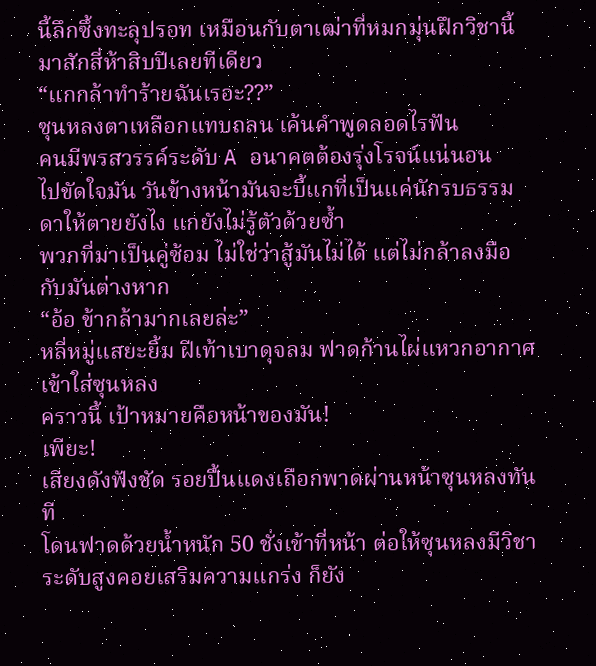นี้ลึกซึ้งทะลุปรอท เหมือนกับตาเฒ่าที่หมกมุ่นฝึกวิชานี้มาสักสี่ห้าสิบปีเลยทีเดียว
“แกกล้าทำร้ายฉันเรอะ??”
ซุนหลงตาเหลือกแทบถลน เค้นคำพูดลอดไรฟัน
คนมีพรสวรรค์ระดับ A อนาคตต้องรุ่งโรจน์แน่นอน
ไปขัดใจมัน วันข้างหน้ามันจะบี้แกที่เป็นแค่นักรบธรรมดาให้ตายยังไง แกยังไม่รู้ตัวด้วยซ้ำ
พวกที่มาเป็นคู่ซ้อม ไม่ใช่ว่าสู้มันไม่ได้ แต่ไม่กล้าลงมือกับมันต่างหาก
“อ้อ ข้ากล้ามากเลยล่ะ”
หลี่หมู่แสยะยิ้ม ฝีเท้าเบาดุจลม ฟาดก้านไผ่แหวกอากาศเข้าใส่ซุนหลง
คราวนี้ เป้าหมายคือหน้าของมัน!
เพียะ!
เสียงดังฟังชัด รอยปื้นแดงเถือกพาดผ่านหน้าซุนหลงทันที
โดนฟาดด้วยน้ำหนัก 50 ชั่งเข้าที่หน้า ต่อให้ซุนหลงมีวิชาระดับสูงคอยเสริมความแกร่ง ก็ยัง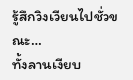รู้สึกวิงเวียนไปชั่วขณะ…
ทั้งลานเงียบ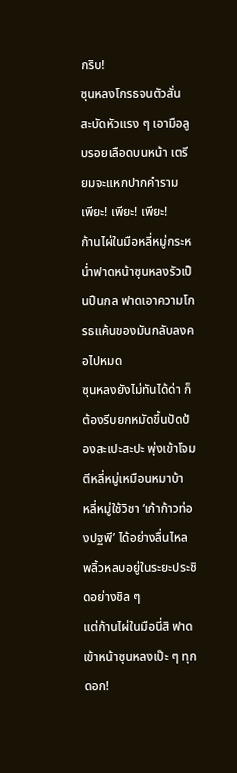กริบ!
ซุนหลงโกรธจนตัวสั่น สะบัดหัวแรง ๆ เอามือลูบรอยเลือดบนหน้า เตรียมจะแหกปากคำราม
เพียะ! เพียะ! เพียะ!
ก้านไผ่ในมือหลี่หมู่กระหน่ำฟาดหน้าซุนหลงรัวเป็นปืนกล ฟาดเอาความโกรธแค้นของมันกลับลงคอไปหมด
ซุนหลงยังไม่ทันได้ด่า ก็ต้องรีบยกหมัดขึ้นปัดป้องสะเปะสะปะ พุ่งเข้าโจมตีหลี่หมู่เหมือนหมาบ้า
หลี่หมู่ใช้วิชา ‘เก้าก้าวท่องปฐพี’ ได้อย่างลื่นไหล พลิ้วหลบอยู่ในระยะประชิดอย่างชิล ๆ
แต่ก้านไผ่ในมือนี่สิ ฟาดเข้าหน้าซุนหลงเป๊ะ ๆ ทุกดอก!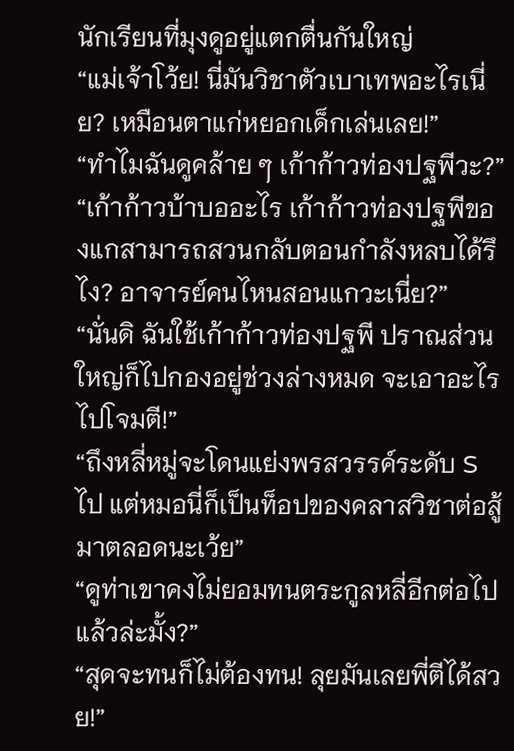นักเรียนที่มุงดูอยู่แตกตื่นกันใหญ่
“แม่เจ้าโว้ย! นี่มันวิชาตัวเบาเทพอะไรเนี่ย? เหมือนตาแก่หยอกเด็กเล่นเลย!”
“ทำไมฉันดูคล้าย ๆ เก้าก้าวท่องปฐพีวะ?”
“เก้าก้าวบ้าบออะไร เก้าก้าวท่องปฐพีของแกสามารถสวนกลับตอนกำลังหลบได้รึไง? อาจารย์คนไหนสอนแกวะเนี่ย?”
“นั่นดิ ฉันใช้เก้าก้าวท่องปฐพี ปราณส่วนใหญ่ก็ไปกองอยู่ช่วงล่างหมด จะเอาอะไรไปโจมตี!”
“ถึงหลี่หมู่จะโดนแย่งพรสวรรค์ระดับ S ไป แต่หมอนี่ก็เป็นท็อปของคลาสวิชาต่อสู้มาตลอดนะเว้ย”
“ดูท่าเขาคงไม่ยอมทนตระกูลหลี่อีกต่อไปแล้วล่ะมั้ง?”
“สุดจะทนก็ไม่ต้องทน! ลุยมันเลยพี่ตีได้สวย!”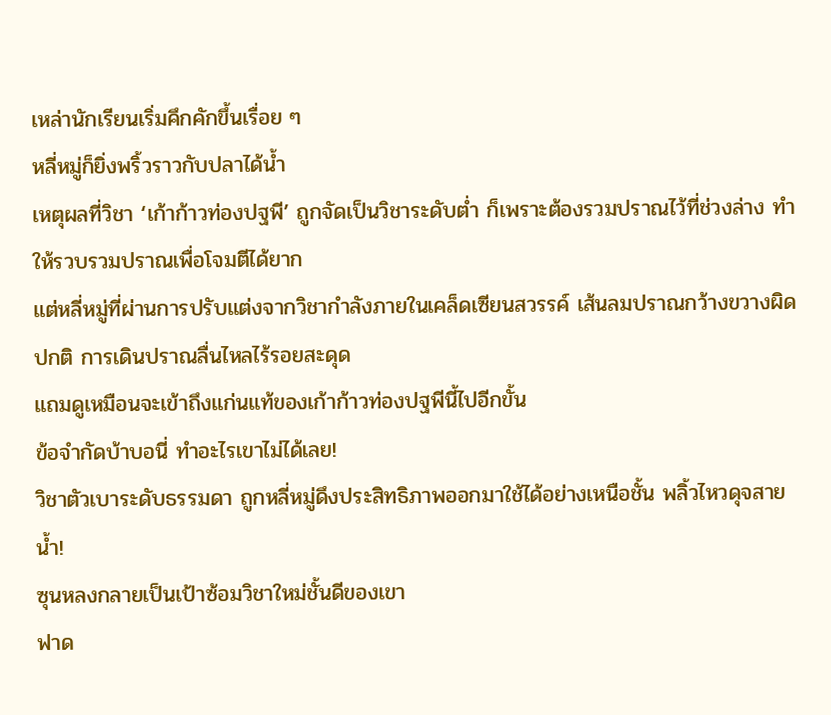เหล่านักเรียนเริ่มคึกคักขึ้นเรื่อย ๆ
หลี่หมู่ก็ยิ่งพริ้วราวกับปลาได้น้ำ
เหตุผลที่วิชา ‘เก้าก้าวท่องปฐพี’ ถูกจัดเป็นวิชาระดับต่ำ ก็เพราะต้องรวมปราณไว้ที่ช่วงล่าง ทำให้รวบรวมปราณเพื่อโจมตีได้ยาก
แต่หลี่หมู่ที่ผ่านการปรับแต่งจากวิชากำลังภายในเคล็ดเซียนสวรรค์ เส้นลมปราณกว้างขวางผิดปกติ การเดินปราณลื่นไหลไร้รอยสะดุด
แถมดูเหมือนจะเข้าถึงแก่นแท้ของเก้าก้าวท่องปฐพีนี้ไปอีกขั้น
ข้อจำกัดบ้าบอนี่ ทำอะไรเขาไม่ได้เลย!
วิชาตัวเบาระดับธรรมดา ถูกหลี่หมู่ดึงประสิทธิภาพออกมาใช้ได้อย่างเหนือชั้น พลิ้วไหวดุจสายน้ำ!
ซุนหลงกลายเป็นเป้าซ้อมวิชาใหม่ชั้นดีของเขา
ฟาด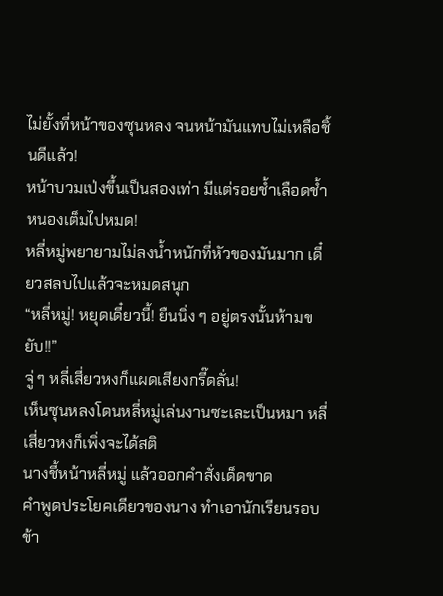ไม่ยั้งที่หน้าของซุนหลง จนหน้ามันแทบไม่เหลือชิ้นดีแล้ว!
หน้าบวมเป่งขึ้นเป็นสองเท่า มีแต่รอยช้ำเลือดช้ำหนองเต็มไปหมด!
หลี่หมู่พยายามไม่ลงน้ำหนักที่หัวของมันมาก เดี๋ยวสลบไปแล้วจะหมดสนุก
“หลี่หมู่! หยุดเดี๋ยวนี้! ยืนนิ่ง ๆ อยู่ตรงนั้นห้ามขยับ!!”
จู่ ๆ หลี่เสี่ยวหงก็แผดเสียงกรี๊ดลั่น!
เห็นซุนหลงโดนหลี่หมู่เล่นงานซะเละเป็นหมา หลี่เสี่ยวหงก็เพิ่งจะได้สติ
นางชี้หน้าหลี่หมู่ แล้วออกคำสั่งเด็ดขาด
คำพูดประโยคเดียวของนาง ทำเอานักเรียนรอบข้า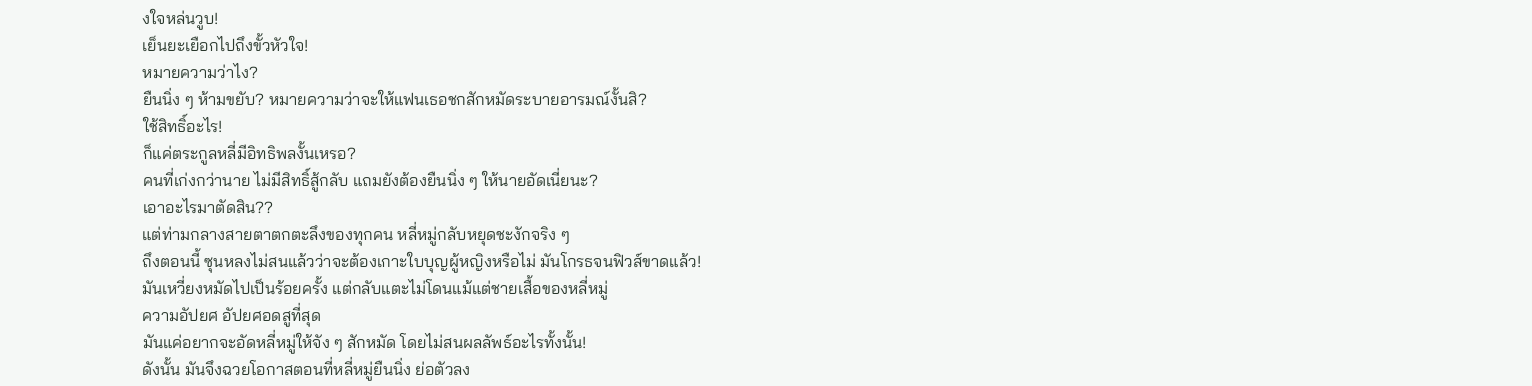งใจหล่นวูบ!
เย็นยะเยือกไปถึงขั้วหัวใจ!
หมายความว่าไง?
ยืนนิ่ง ๆ ห้ามขยับ? หมายความว่าจะให้แฟนเธอชกสักหมัดระบายอารมณ์งั้นสิ?
ใช้สิทธิ์อะไร!
ก็แค่ตระกูลหลี่มีอิทธิพลงั้นเหรอ?
คนที่เก่งกว่านาย ไม่มีสิทธิ์สู้กลับ แถมยังต้องยืนนิ่ง ๆ ให้นายอัดเนี่ยนะ?
เอาอะไรมาตัดสิน??
แต่ท่ามกลางสายตาตกตะลึงของทุกคน หลี่หมู่กลับหยุดชะงักจริง ๆ
ถึงตอนนี้ ซุนหลงไม่สนแล้วว่าจะต้องเกาะใบบุญผู้หญิงหรือไม่ มันโกรธจนฟิวส์ขาดแล้ว!
มันเหวี่ยงหมัดไปเป็นร้อยครั้ง แต่กลับแตะไม่โดนแม้แต่ชายเสื้อของหลี่หมู่
ความอัปยศ อัปยศอดสูที่สุด
มันแค่อยากจะอัดหลี่หมู่ให้จัง ๆ สักหมัด โดยไม่สนผลลัพธ์อะไรทั้งนั้น!
ดังนั้น มันจึงฉวยโอกาสตอนที่หลี่หมู่ยืนนิ่ง ย่อตัวลง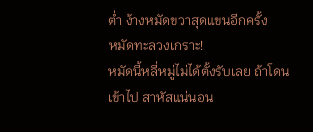ต่ำ ง้างหมัดขวาสุดแขนอีกครั้ง
หมัดทะลวงเกราะ!
หมัดนี้หลี่หมู่ไม่ได้ตั้งรับเลย ถ้าโดนเข้าไป สาหัสแน่นอน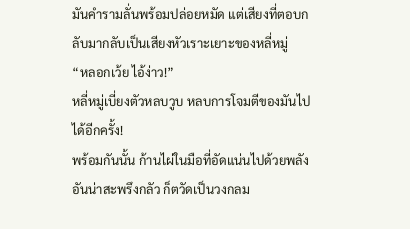มันคำรามลั่นพร้อมปล่อยหมัด แต่เสียงที่ตอบกลับมากลับเป็นเสียงหัวเราะเยาะของหลี่หมู่
“หลอกเว้ย ไอ้ง่าว!”
หลี่หมู่เบี่ยงตัวหลบวูบ หลบการโจมตีของมันไปได้อีกครั้ง!
พร้อมกันนั้น ก้านไผ่ในมือที่อัดแน่นไปด้วยพลังอันน่าสะพรึงกลัว ก็ตวัดเป็นวงกลม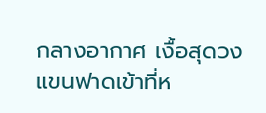กลางอากาศ เงื้อสุดวงแขนฟาดเข้าที่ห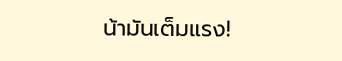น้ามันเต็มแรง!